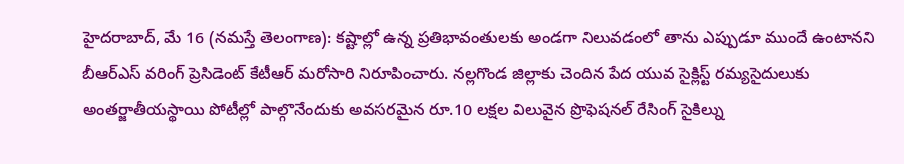హైదరాబాద్, మే 16 (నమస్తే తెలంగాణ): కష్టాల్లో ఉన్న ప్రతిభావంతులకు అండగా నిలువడంలో తాను ఎప్పుడూ ముందే ఉంటానని బీఆర్ఎస్ వరింగ్ ప్రెసిడెంట్ కేటీఆర్ మరోసారి నిరూపించారు. నల్లగొండ జిల్లాకు చెందిన పేద యువ సైక్లిస్ట్ రమ్యసైదులుకు అంతర్జాతీయస్థాయి పోటీల్లో పాల్గొనేందుకు అవసరమైన రూ.10 లక్షల విలువైన ప్రొఫెషనల్ రేసింగ్ సైకిల్ను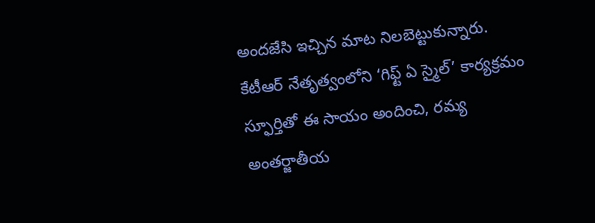అందజేసి ఇచ్చిన మాట నిలబెట్టుకున్నారు. కేటీఆర్ నేతృత్వంలోని ‘గిఫ్ట్ ఏ స్మైల్’ కార్యక్రమం స్ఫూర్తితో ఈ సాయం అందించి, రమ్య అంతర్జాతీయ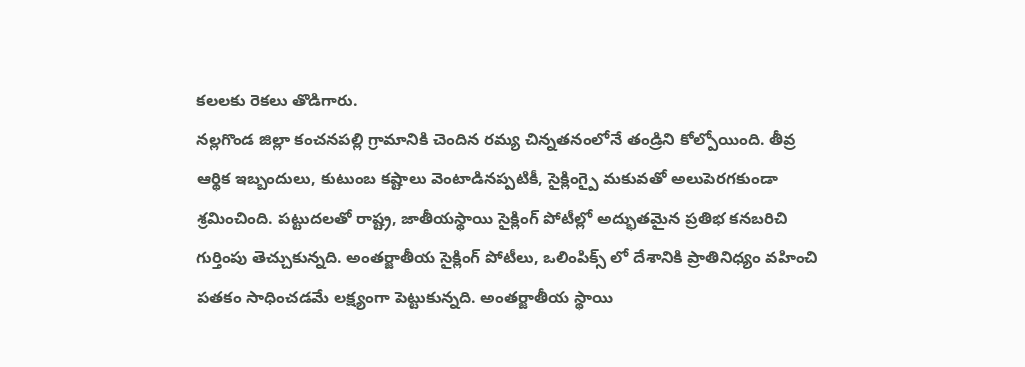కలలకు రెకలు తొడిగారు.
నల్లగొండ జిల్లా కంచనపల్లి గ్రామానికి చెందిన రమ్య చిన్నతనంలోనే తండ్రిని కోల్పోయింది. తీవ్ర ఆర్థిక ఇబ్బందులు, కుటుంబ కష్టాలు వెంటాడినప్పటికీ, సైక్లింగ్పై మకువతో అలుపెరగకుండా శ్రమించింది. పట్టుదలతో రాష్ట్ర, జాతీయస్థాయి సైక్లింగ్ పోటీల్లో అద్భుతమైన ప్రతిభ కనబరిచి గుర్తింపు తెచ్చుకున్నది. అంతర్జాతీయ సైక్లింగ్ పోటీలు, ఒలింపిక్స్ లో దేశానికి ప్రాతినిధ్యం వహించి పతకం సాధించడమే లక్ష్యంగా పెట్టుకున్నది. అంతర్జాతీయ స్థాయి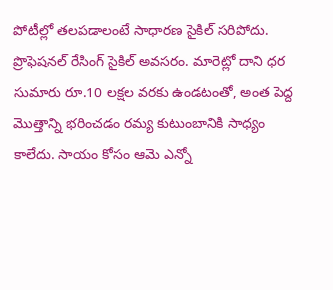పోటీల్లో తలపడాలంటే సాధారణ సైకిల్ సరిపోదు. ప్రొఫెషనల్ రేసింగ్ సైకిల్ అవసరం. మారెట్లో దాని ధర సుమారు రూ.10 లక్షల వరకు ఉండటంతో, అంత పెద్ద మొత్తాన్ని భరించడం రమ్య కుటుంబానికి సాధ్యం కాలేదు. సాయం కోసం ఆమె ఎన్నో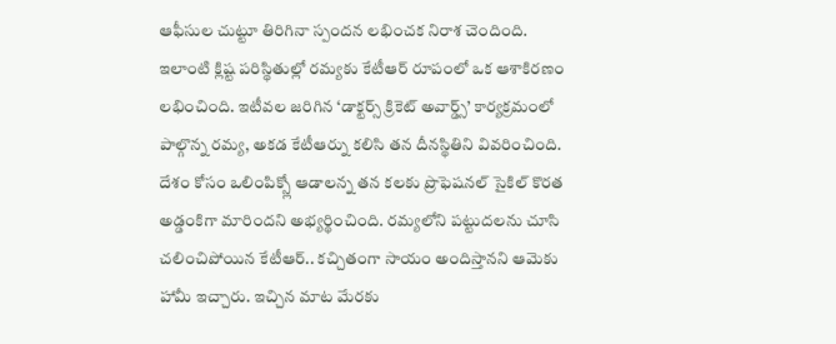ఆఫీసుల చుట్టూ తిరిగినా స్పందన లభించక నిరాశ చెందింది.
ఇలాంటి క్లిష్ట పరిస్థితుల్లో రమ్యకు కేటీఆర్ రూపంలో ఒక ఆశాకిరణం లభించింది. ఇటీవల జరిగిన ‘డాక్టర్స్ క్రికెట్ అవార్డ్స్’ కార్యక్రమంలో పాల్గొన్న రమ్య, అకడ కేటీఆర్ను కలిసి తన దీనస్థితిని వివరించింది. దేశం కోసం ఒలింపిక్స్లో ఆడాలన్న తన కలకు ప్రొఫెషనల్ సైకిల్ కొరత అడ్డంకిగా మారిందని అభ్యర్థించింది. రమ్యలోని పట్టుదలను చూసి చలించిపోయిన కేటీఆర్.. కచ్చితంగా సాయం అందిస్తానని ఆమెకు హామీ ఇచ్చారు. ఇచ్చిన మాట మేరకు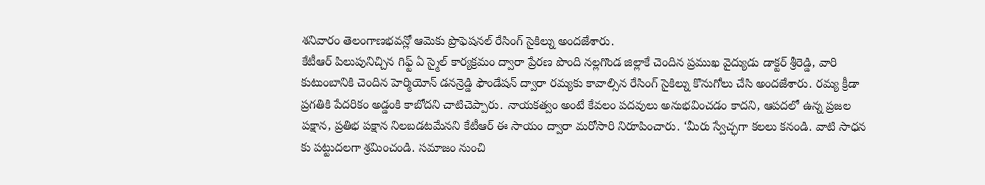శనివారం తెలంగాణభవన్లో ఆమెకు ప్రొఫెషనల్ రేసింగ్ సైకిల్ను అందజేశారు.
కేటీఆర్ పిలుపునిచ్చిన గిఫ్ట్ ఏ స్మైల్ కార్యక్రమం ద్వారా ప్రేరణ పొంది నల్లగొండ జిల్లాకే చెందిన ప్రముఖ వైద్యుడు డాక్టర్ శ్రీరెడ్డి, వారి కుటుంబానికి చెందిన హెర్మియోన్ డనన్రెడ్డి ఫౌండేషన్ ద్వారా రమ్యకు కావాల్సిన రేసింగ్ సైకిల్ను కొనుగోలు చేసి అందజేశారు. రమ్య క్రీడా ప్రగతికి పేదరికం అడ్డంకి కాబోదని చాటిచెప్పారు. నాయకత్వం అంటే కేవలం పదవులు అనుభవించడం కాదని, ఆపదలో ఉన్న ప్రజల పక్షాన, ప్రతిభ పక్షాన నిలబడటమేనని కేటీఆర్ ఈ సాయం ద్వారా మరోసారి నిరూపించారు. ‘మీరు స్వేచ్ఛగా కలలు కనండి. వాటి సాధన కు పట్టుదలగా శ్రమించండి. సమాజం నుంచి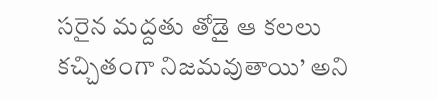సరైన మద్దతు తోడై ఆ కలలు కచ్చితంగా నిజమవుతాయి’ అని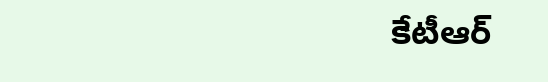కేటీఆర్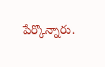పేర్కొన్నారు.